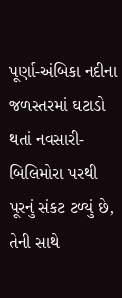પૂર્ણા-અંબિકા નદીના જળસ્તરમાં ઘટાડો થતાં નવસારી-બિલિમોરા પરથી પૂરનું સંકટ ટળ્યું છે, તેની સાથે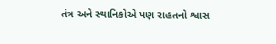તંત્ર અને સ્થાનિકોએ પણ રાહતનો શ્વાસ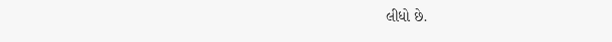લીધો છે.